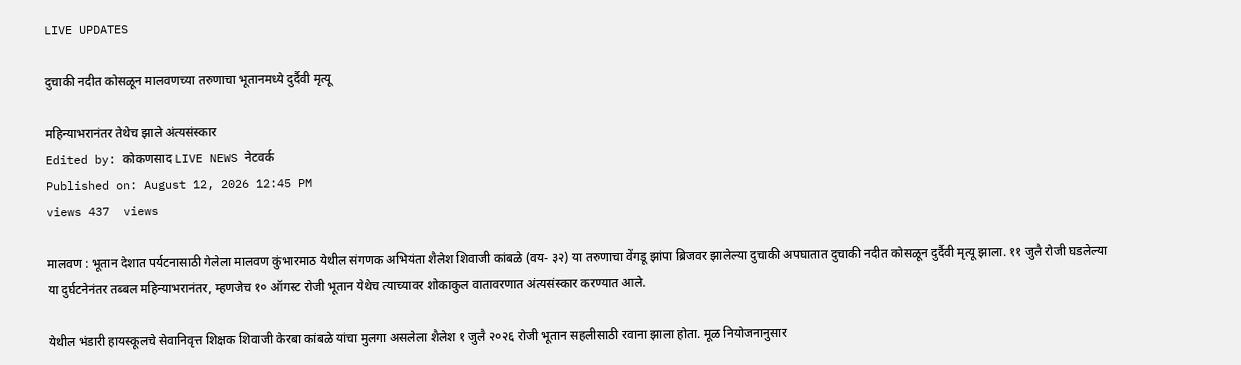LIVE UPDATES

दुचाकी नदीत कोसळून मालवणच्या तरुणाचा भूतानमध्ये दुर्दैवी मृत्यू

महिन्याभरानंतर तेथेच झाले अंत्यसंस्कार
Edited by: कोकणसाद LIVE NEWS नेटवर्क
Published on: August 12, 2026 12:45 PM
views 437  views

मालवण : भूतान देशात पर्यटनासाठी गेलेला मालवण कुंभारमाठ येथील संगणक अभियंता शैलेश शिवाजी कांबळे (वय- ३२) या तरुणाचा वेंगडू झांपा ब्रिजवर झालेल्या दुचाकी अपघातात दुचाकी नदीत कोसळून दुर्दैवी मृत्यू झाला. ११ जुलै रोजी घडलेल्या या दुर्घटनेनंतर तब्बल महिन्याभरानंतर, म्हणजेच १० ऑगस्ट रोजी भूतान येथेच त्याच्यावर शोकाकुल वातावरणात अंत्यसंस्कार करण्यात आले.

येथील भंडारी हायस्कूलचे सेवानिवृत्त शिक्षक शिवाजी केरबा कांबळे यांचा मुलगा असलेला शैलेश १ जुलै २०२६ रोजी भूतान सहलीसाठी रवाना झाला होता. मूळ नियोजनानुसार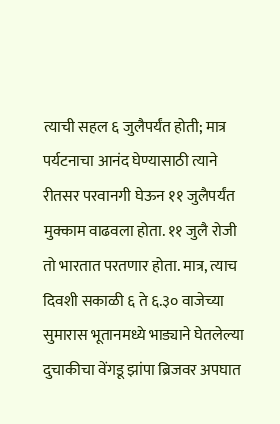त्याची सहल ६ जुलैपर्यंत होती; मात्र पर्यटनाचा आनंद घेण्यासाठी त्याने रीतसर परवानगी घेऊन ११ जुलैपर्यंत मुक्काम वाढवला होता. ११ जुलै रोजी तो भारतात परतणार होता. मात्र, त्याच दिवशी सकाळी ६ ते ६.३० वाजेच्या सुमारास भूतानमध्ये भाड्याने घेतलेल्या दुचाकीचा वेंगडू झांपा ब्रिजवर अपघात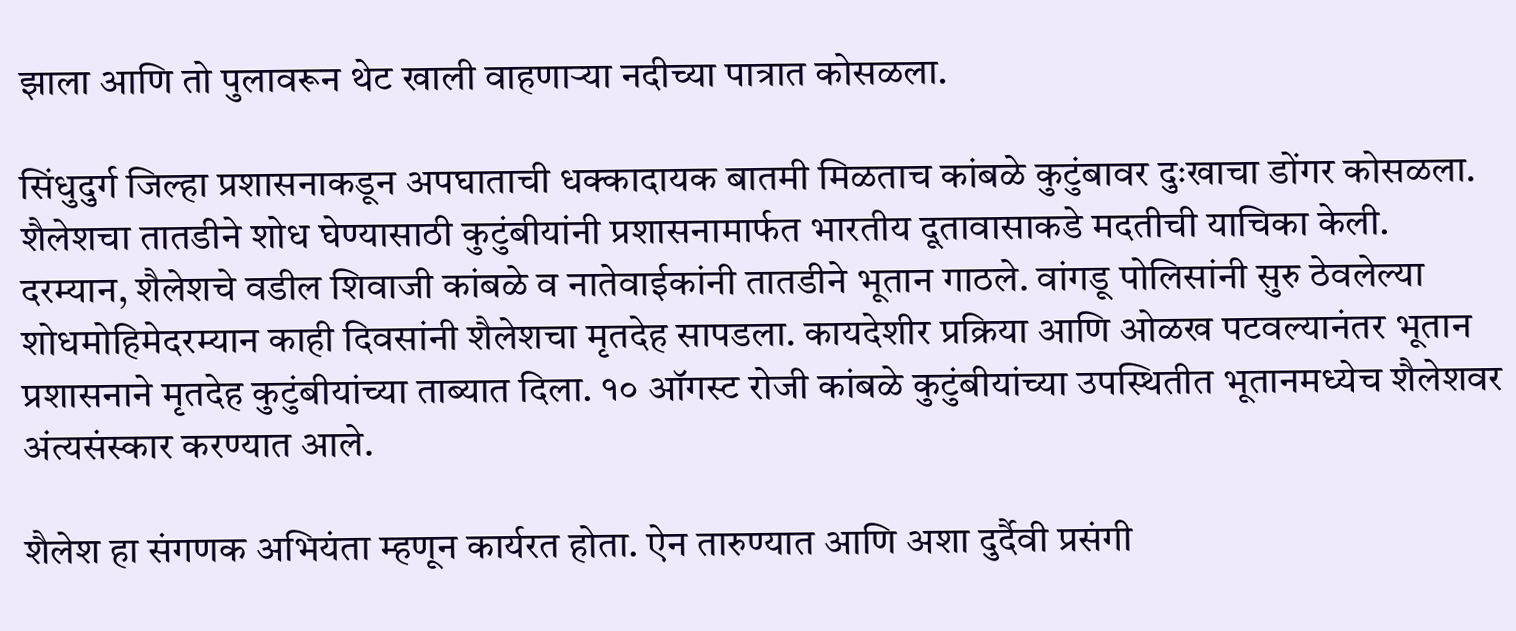झाला आणि तो पुलावरून थेट खाली वाहणाऱ्या नदीच्या पात्रात कोसळला.

सिंधुदुर्ग जिल्हा प्रशासनाकडून अपघाताची धक्कादायक बातमी मिळताच कांबळे कुटुंबावर दुःखाचा डोंगर कोसळला. शैलेशचा तातडीने शोध घेण्यासाठी कुटुंबीयांनी प्रशासनामार्फत भारतीय दूतावासाकडे मदतीची याचिका केली. दरम्यान, शैलेशचे वडील शिवाजी कांबळे व नातेवाईकांनी तातडीने भूतान गाठले. वांगडू पोलिसांनी सुरु ठेवलेल्या शोधमोहिमेदरम्यान काही दिवसांनी शैलेशचा मृतदेह सापडला. कायदेशीर प्रक्रिया आणि ओळख पटवल्यानंतर भूतान प्रशासनाने मृतदेह कुटुंबीयांच्या ताब्यात दिला. १० ऑगस्ट रोजी कांबळे कुटुंबीयांच्या उपस्थितीत भूतानमध्येच शैलेशवर अंत्यसंस्कार करण्यात आले.

शैलेश हा संगणक अभियंता म्हणून कार्यरत होता. ऐन तारुण्यात आणि अशा दुर्दैवी प्रसंगी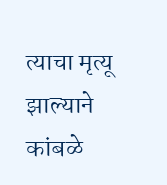त्याचा मृत्यू झाल्याने कांबळे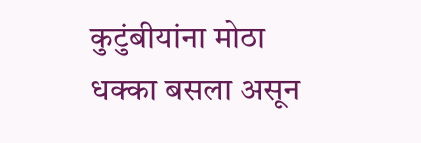कुटुंबीयांना मोठा धक्का बसला असून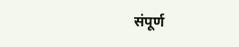संपूर्ण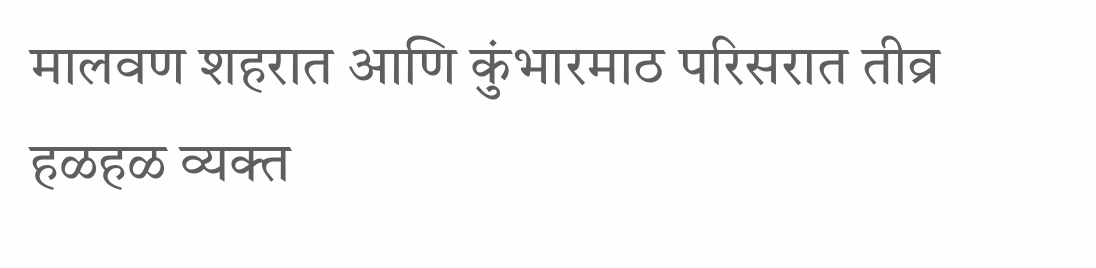मालवण शहरात आणि कुंभारमाठ परिसरात तीव्र हळहळ व्यक्त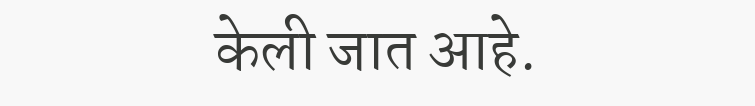केली जात आहे.